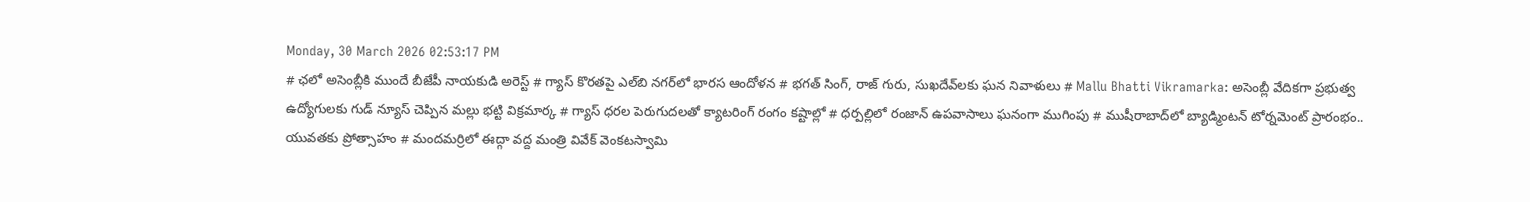Monday, 30 March 2026 02:53:17 PM
# ఛలో అసెంబ్లీకి ముందే బీజేపీ నాయకుడి అరెస్ట్ # గ్యాస్ కొరతపై ఎల్‌బి నగర్‌లో భారస ఆందోళన # భగత్ సింగ్, రాజ్ గురు, సుఖదేవ్‌లకు ఘన నివాళులు # Mallu Bhatti Vikramarka: అసెంబ్లీ వేదికగా ప్రభుత్వ ఉద్యోగులకు గుడ్ న్యూస్ చెప్పిన మల్లు భట్టి విక్రమార్క # గ్యాస్ ధరల పెరుగుదలతో క్యాటరింగ్ రంగం కష్టాల్లో # ధర్పల్లిలో రంజాన్ ఉపవాసాలు ఘనంగా ముగింపు # ముషీరాబాద్‌లో బ్యాడ్మింటన్ టోర్నమెంట్ ప్రారంభం.. యువతకు ప్రోత్సాహం # మందమర్రిలో ఈద్గా వద్ద మంత్రి వివేక్ వెంకటస్వామి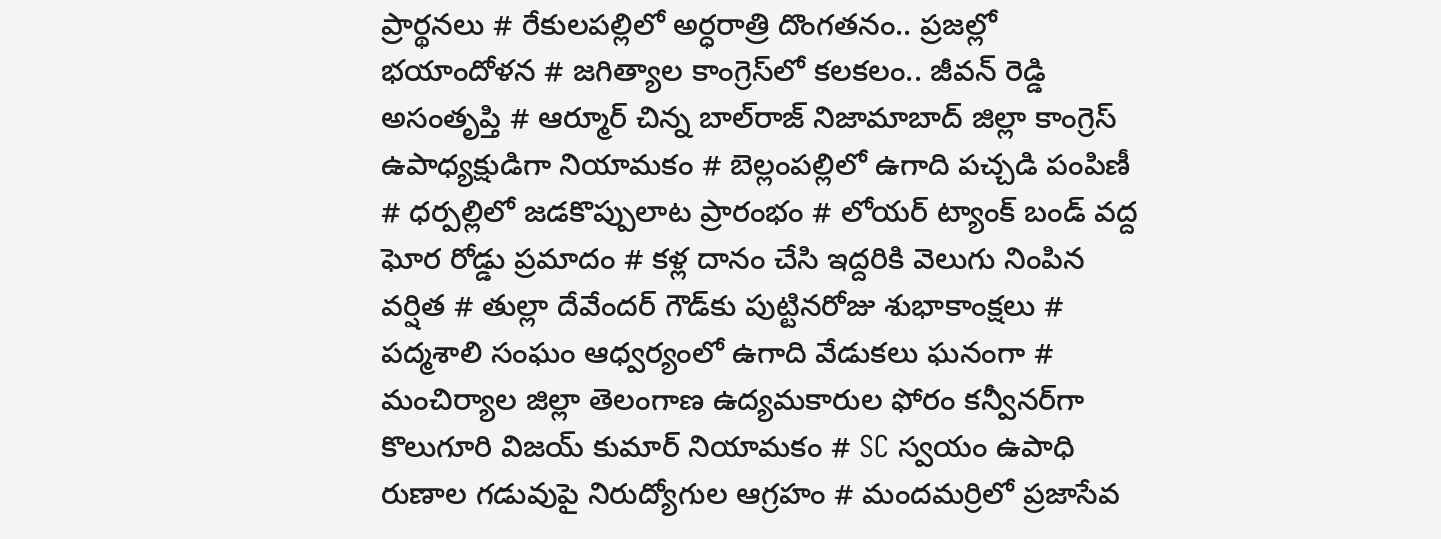ప్రార్థనలు # రేకులపల్లిలో అర్ధరాత్రి దొంగతనం.. ప్రజల్లో భయాందోళన # జగిత్యాల కాంగ్రెస్‌లో కలకలం.. జీవన్ రెడ్డి అసంతృప్తి # ఆర్మూర్ చిన్న బాల్‌రాజ్ నిజామాబాద్ జిల్లా కాంగ్రెస్ ఉపాధ్యక్షుడిగా నియామకం # బెల్లంపల్లిలో ఉగాది పచ్చడి పంపిణీ # ధర్పల్లిలో జడకొప్పులాట ప్రారంభం # లోయర్ ట్యాంక్ బండ్ వద్ద ఘోర రోడ్డు ప్రమాదం # కళ్ల దానం చేసి ఇద్దరికి వెలుగు నింపిన వర్షిత # తుల్లా దేవేందర్ గౌడ్‌కు పుట్టినరోజు శుభాకాంక్షలు # పద్మశాలి సంఘం ఆధ్వర్యంలో ఉగాది వేడుకలు ఘనంగా # మంచిర్యాల జిల్లా తెలంగాణ ఉద్యమకారుల ఫోరం కన్వీనర్‌గా కొలుగూరి విజయ్ కుమార్ నియామకం # SC స్వయం ఉపాధి రుణాల గడువుపై నిరుద్యోగుల ఆగ్రహం # మందమర్రిలో ప్రజాసేవ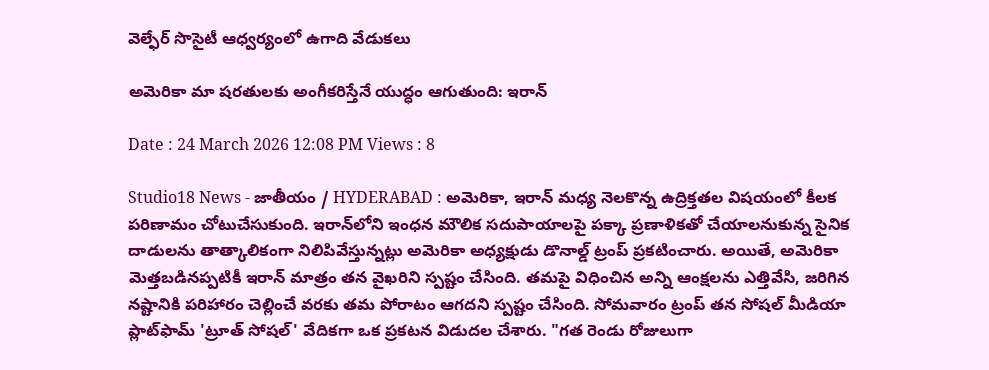వెల్ఫేర్ సొసైటీ ఆధ్వర్యంలో ఉగాది వేడుకలు

అమెరికా మా షరతులకు అంగీకరిస్తేనే యుద్ధం ఆగుతుంది: ఇరాన్

Date : 24 March 2026 12:08 PM Views : 8

Studio18 News - జాతీయం / HYDERABAD : అమెరికా, ఇరాన్ మధ్య నెలకొన్న ఉద్రిక్తతల విషయంలో కీలక పరిణామం చోటుచేసుకుంది. ఇరాన్‌లోని ఇంధన మౌలిక సదుపాయాలపై పక్కా ప్రణాళికతో చేయాలనుకున్న సైనిక దాడులను తాత్కాలికంగా నిలిపివేస్తున్నట్లు అమెరికా అధ్యక్షుడు డొనాల్డ్ ట్రంప్ ప్రకటించారు. అయితే, అమెరికా మెత్తబడినప్పటికీ ఇరాన్ మాత్రం తన వైఖరిని స్పష్టం చేసింది. తమపై విధించిన అన్ని ఆంక్షలను ఎత్తివేసి, జరిగిన నష్టానికి పరిహారం చెల్లించే వరకు తమ పోరాటం ఆగదని స్ప‌ష్టం చేసింది. సోమవారం ట్రంప్ తన సోషల్ మీడియా ప్లాట్‌ఫామ్ 'ట్రూత్ సోషల్' వేదికగా ఒక ప్రకటన విడుదల చేశారు. "గత రెండు రోజులుగా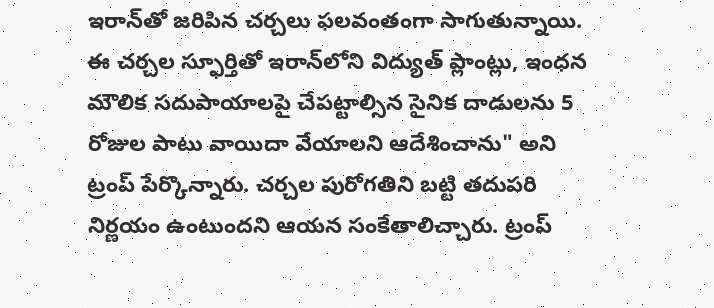ఇరాన్‌తో జరిపిన చర్చలు ఫలవంతంగా సాగుతున్నాయి. ఈ చర్చల స్ఫూర్తితో ఇరాన్‌లోని విద్యుత్ ప్లాంట్లు, ఇంధన మౌలిక సదుపాయాలపై చేపట్టాల్సిన సైనిక దాడులను 5 రోజుల పాటు వాయిదా వేయాలని ఆదేశించాను" అని ట్రంప్ పేర్కొన్నారు. చర్చల పురోగతిని బట్టి తదుపరి నిర్ణయం ఉంటుందని ఆయన సంకేతాలిచ్చారు. ట్రంప్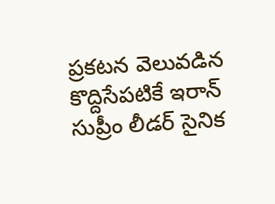ప్రకటన వెలువడిన కొద్దిసేపటికే ఇరాన్ సుప్రీం లీడర్ సైనిక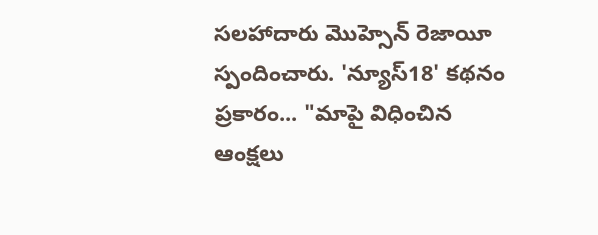సలహాదారు మొహ్సెన్ రెజాయీ స్పందించారు. 'న్యూస్18' కథనం ప్రకారం... "మాపై విధించిన ఆంక్షలు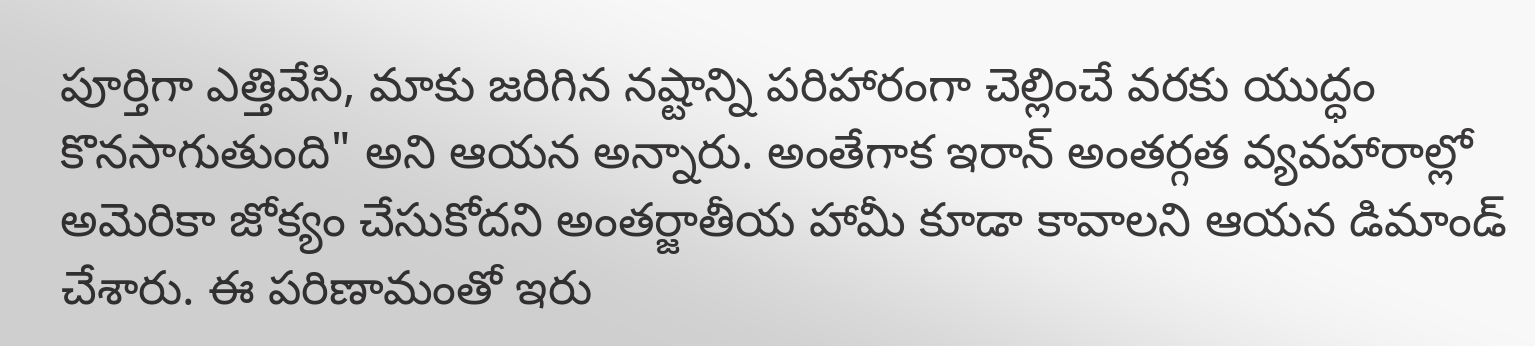పూర్తిగా ఎత్తివేసి, మాకు జరిగిన నష్టాన్ని పరిహారంగా చెల్లించే వరకు యుద్ధం కొనసాగుతుంది" అని ఆయన అన్నారు. అంతేగాక‌ ఇరాన్ అంతర్గత వ్యవహారాల్లో అమెరికా జోక్యం చేసుకోదని అంతర్జాతీయ హామీ కూడా కావాలని ఆయన డిమాండ్ చేశారు. ఈ పరిణామంతో ఇరు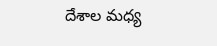దేశాల మధ్య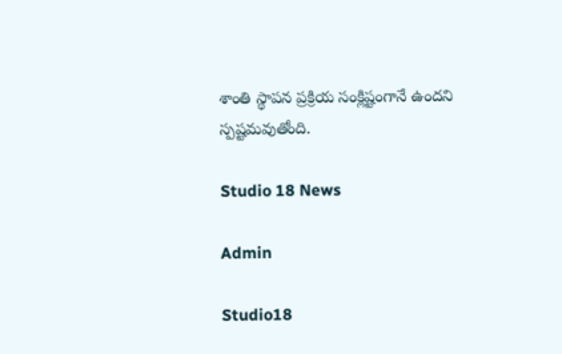శాంతి స్థాపన ప్రక్రియ సంక్లిష్టంగానే ఉందని స్పష్టమవుతోంది.

Studio 18 News

Admin

Studio18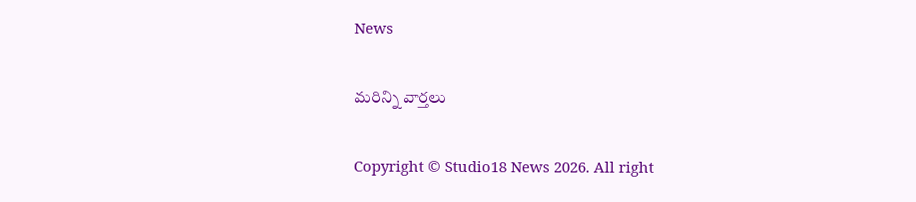News

మరిన్ని వార్తలు

Copyright © Studio18 News 2026. All right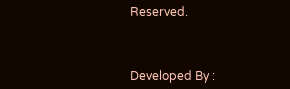Reserved.



Developed By :